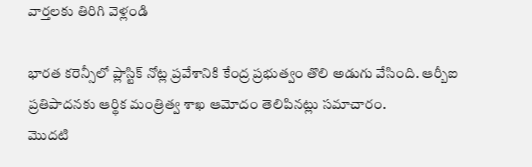వార్తలకు తిరిగి వెళ్లండి

భారత కరెన్సీలో ప్లాస్టిక్ నోట్ల ప్రవేశానికి కేంద్ర ప్రభుత్వం తొలి అడుగు వేసింది. ఆర్బీఐ ప్రతిపాదనకు ఆర్థిక మంత్రిత్వ శాఖ ఆమోదం తెలిపినట్లు సమాచారం.
మొదటి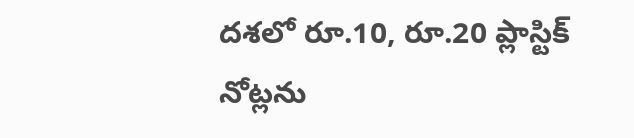దశలో రూ.10, రూ.20 ప్లాస్టిక్ నోట్లను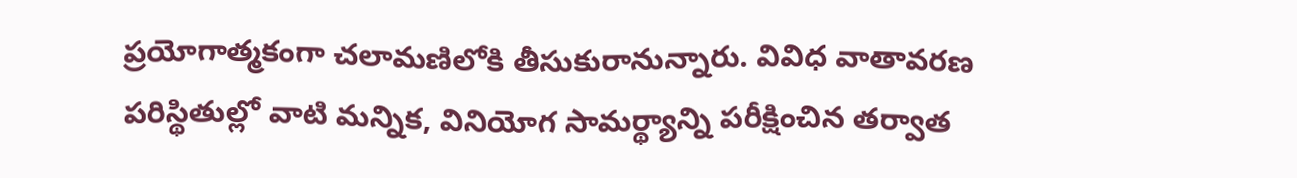ప్రయోగాత్మకంగా చలామణిలోకి తీసుకురానున్నారు. వివిధ వాతావరణ పరిస్థితుల్లో వాటి మన్నిక, వినియోగ సామర్థ్యాన్ని పరీక్షించిన తర్వాత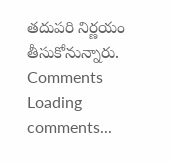తదుపరి నిర్ణయం తీసుకోనున్నారు.
Comments
Loading comments...